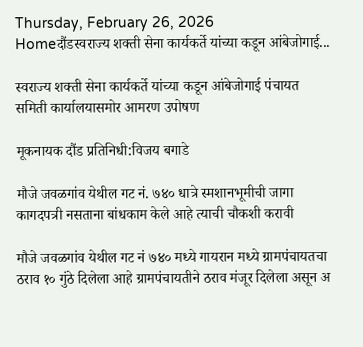Thursday, February 26, 2026
Homeदौंडस्वराज्य शक्ती सेना कार्यकर्ते यांच्या कडून आंबेजोगाई...

स्वराज्य शक्ती सेना कार्यकर्ते यांच्या कडून आंबेजोगाई पंचायत समिती कार्यालयासमोर आमरण उपोषण

मूकनायक दौंड प्रतिनिधी:विजय बगाडे

मौजे जवळगांव येथील गट नं. ७४० धात्रे स्मशानभूमीची जागा कागदपत्री नसताना बांधकाम केले आहे त्याची चौकशी करावी

मौजे जवळगांव येथील गट नं ७४० मध्ये गायरान मध्ये ग्रामपंचायतचा ठराव १० गुंठे दिलेला आहे ग्रामपंचायतीने ठराव मंजूर दिलेला असून अ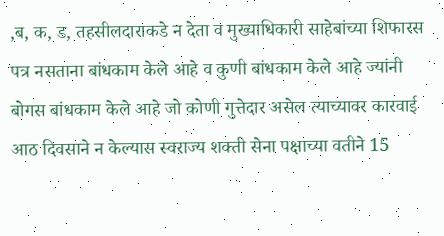,ब, क, ड, तहसीलदाराकडे न देता व मुख्याधिकारी साहेबांच्या शिफारस पत्र नसताना बांधकाम केले आहे व कुणी बांधकाम केले आहे ज्यांनी बोगस बांधकाम केले आहे जो कोणी गुत्तेदार असेल त्याच्यावर कारवाई आठ दिवसाने न केल्यास स्वराज्य शक्ती सेना पक्षाच्या वतीने 15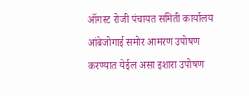ऑगस्ट रोजी पंचायत समिती कार्यालय आंबेजोगाई समोर आमरण उपोषण करण्यात येईल असा इशारा उपोषण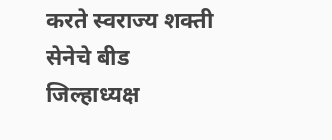करते स्वराज्य शक्ती सेनेचे बीड जिल्हाध्यक्ष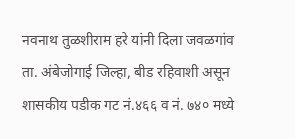नवनाथ तुळशीराम हरे यांनी दिला जवळगांव ता. अंबेजोगाई जिल्हा, बीड रहिवाशी असून शासकीय पडीक गट नं.४६६ व नं. ७४० मध्ये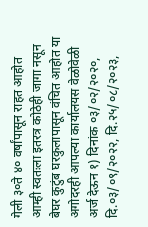गेली ३०ते ४० वर्षांपासून राहत आहोत आम्ही स्वतःला इतरत्र कोठेही जागा नसून बेघर कुटुंब घरकुलापासून वंचित आहोत या अगोदरही आपल्या कार्यालयस वेळोवेळी अर्ज देऊन १) दिनांक ०३/०२/२०२०, दि.०३/०९/२०२२, दि.२५/०८/२०२३,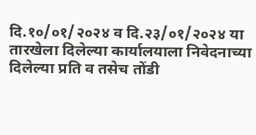दि.१०/०१/२०२४ व दि.२३/०१/२०२४ या तारखेला दिलेल्या कार्यालयाला निवेदनाच्या दिलेल्या प्रति व तसेच तोंडी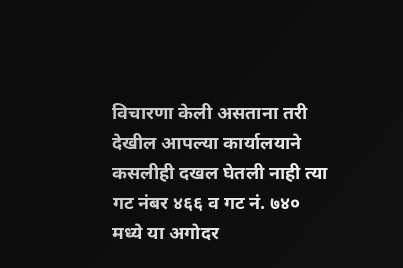विचारणा केली असताना तरी देखील आपल्या कार्यालयाने कसलीही दखल घेतली नाही त्या गट नंबर ४६६ व गट नं. ७४० मध्ये या अगोदर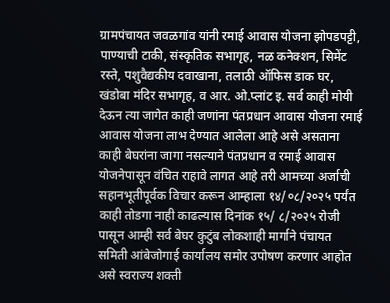ग्रामपंचायत जवळगांव यांनी रमाई आवास योजना झोपडपट्टी, पाण्याची टाकी, संस्कृतिक सभागृह, नळ कनेक्शन, सिमेंट रस्ते, पशुवैद्यकीय दवाखाना, तलाठी ऑफिस डाक घर, खंडोबा मंदिर सभागृह, व आर. ओ.प्लांट इ. सर्व काही मोयी देऊन त्या जागेत काही जणांना पंतप्रधान आवास योजना रमाई आवास योजना लाभ देण्यात आलेला आहे असे असताना काही बेघरांना जागा नसल्याने पंतप्रधान व रमाई आवास योजनेपासून वंचित राहावे लागत आहे तरी आमच्या अर्जाची सहानभूतीपूर्वक विचार करून आम्हाला १४/०८/२०२५ पर्यंत काही तोडगा नाही काढल्यास दिनांक १५/ ८/२०२५ रोजी पासून आम्ही सर्व बेघर कुटुंब लोकशाही मार्गाने पंचायत समिती आंबेजोगाई कार्यालय समोर उपोषण करणार आहोत असे स्वराज्य शक्ती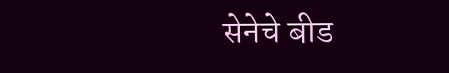सेनेचे बीड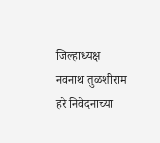जिल्हाध्यक्ष नवनाथ तुळशीराम हरे निवेदनाच्या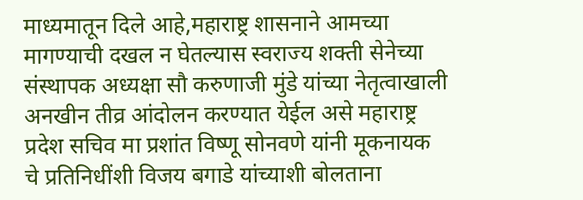माध्यमातून दिले आहे,महाराष्ट्र शासनाने आमच्या मागण्याची दखल न घेतल्यास स्वराज्य शक्ती सेनेच्या संस्थापक अध्यक्षा सौ करुणाजी मुंडे यांच्या नेतृत्वाखाली अनखीन तीव्र आंदोलन करण्यात येईल असे महाराष्ट्र प्रदेश सचिव मा प्रशांत विष्णू सोनवणे यांनी मूकनायक चे प्रतिनिधींशी विजय बगाडे यांच्याशी बोलताना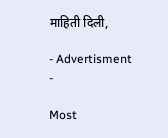माहिती दिली,

- Advertisment -

Most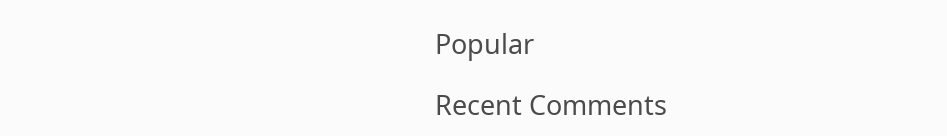Popular

Recent Comments